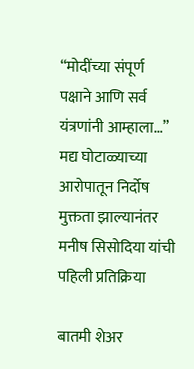“मोदींच्या संपूर्ण पक्षाने आणि सर्व यंत्रणांनी आम्हाला…” मद्य घोटाळ्याच्या आरोपातून निर्दोष मुक्तता झाल्यानंतर मनीष सिसोदिया यांची पहिली प्रतिक्रिया

बातमी शेअर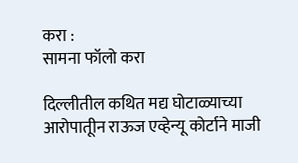करा :
सामना फॉलो करा

दिल्लीतील कथित मद्य घोटाळ्याच्या आरोपातूीन राऊज एव्हेन्यू कोर्टाने माजी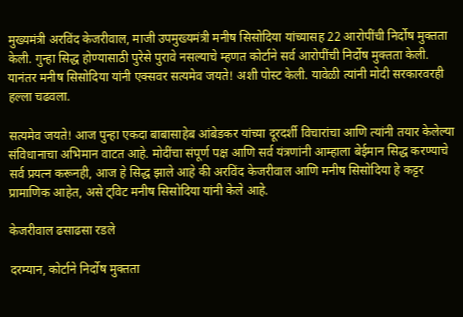मुख्यमंत्री अरविंद केजरीवाल, माजी उपमुख्यमंत्री मनीष सिसोदिया यांच्यासह 22 आरोपींची निर्दोष मुक्तता केली. गुन्हा सिद्ध होण्यासाठी पुरेसे पुरावे नसल्याचे म्हणत कोर्टाने सर्व आरोपींची निर्दोष मुक्तता केली. यानंतर मनीष सिसोदिया यांनी एक्सवर सत्यमेव जयते! अशी पोस्ट केली. यावेळी त्यांनी मोदी सरकारवरही हल्ला चढवला.

सत्यमेव जयते! आज पुन्हा एकदा बाबासाहेब आंबेडकर यांच्या दूरदर्शी विचारांचा आणि त्यांनी तयार केलेल्या संविधानाचा अभिमान वाटत आहे. मोदींचा संपूर्ण पक्ष आणि सर्व यंत्रणांनी आम्हाला बेईमान सिद्ध करण्याचे सर्व प्रयत्न करूनही, आज हे सिद्ध झाले आहे की अरविंद केजरीवाल आणि मनीष सिसोदिया हे कट्टर प्रामाणिक आहेत, असे ट्विट मनीष सिसोदिया यांनी केले आहे.

केजरीवाल ढसाढसा रडले

दरम्यान, कोर्टाने निर्दोष मुक्तता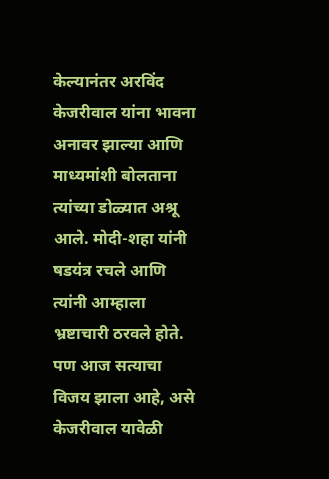केल्यानंतर अरविंद केजरीवाल यांना भावना अनावर झाल्या आणि माध्यमांशी बोलताना त्यांच्या डोळ्यात अश्रू आले. मोदी-शहा यांनी षडयंत्र रचले आणि त्यांनी आम्हाला भ्रष्टाचारी ठरवले होते. पण आज सत्याचा विजय झाला आहे, असे केजरीवाल यावेळी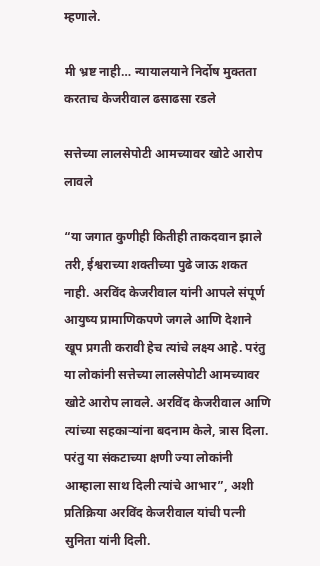म्हणाले.

मी भ्रष्ट नाही… न्यायालयाने निर्दोष मुक्तता करताच केजरीवाल ढसाढसा रडले

सत्तेच्या लालसेपोटी आमच्यावर खोटे आरोप लावले

“या जगात कुणीही कितीही ताकदवान झाले तरी, ईश्वराच्या शक्तीच्या पुढे जाऊ शकत नाही. अरविंद केजरीवाल यांनी आपले संपूर्ण आयुष्य प्रामाणिकपणे जगले आणि देशाने खूप प्रगती करावी हेच त्यांचे लक्ष्य आहे. परंतु या लोकांनी सत्तेच्या लालसेपोटी आमच्यावर खोटे आरोप लावले. अरविंद केजरीवाल आणि त्यांच्या सहकाऱ्यांना बदनाम केले, त्रास दिला. परंतु या संकटाच्या क्षणी ज्या लोकांनी आम्हाला साथ दिली त्यांचे आभार”, अशी प्रतिक्रिया अरविंद केजरीवाल यांची पत्नी सुनिता यांनी दिली.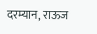दरम्यान, राऊज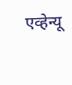एव्हेन्यू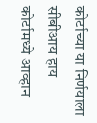कोर्टाच्या या निर्णयाला सीबीआय हाय कोर्टामध्ये आव्हान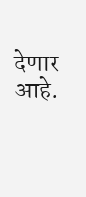देणार आहे.